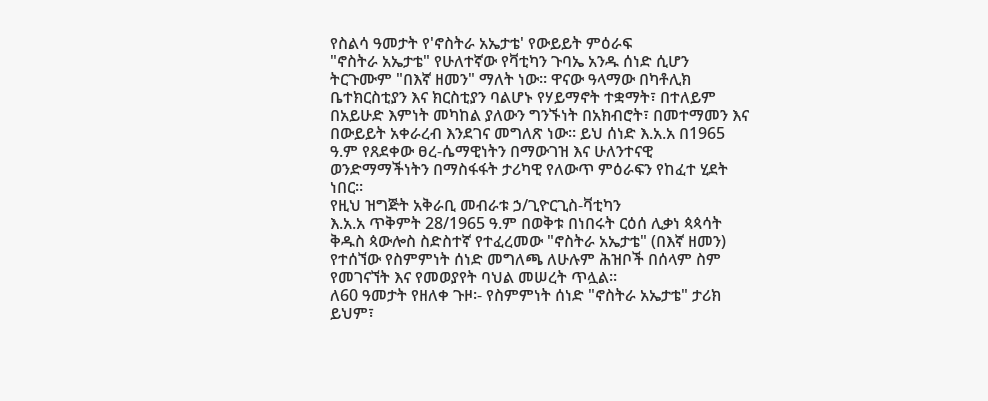የስልሳ ዓመታት የ'ኖስትራ አኤታቴ' የውይይት ምዕራፍ
"ኖስትራ አኤታቴ" የሁለተኛው የቫቲካን ጉባኤ አንዱ ሰነድ ሲሆን ትርጉሙም "በእኛ ዘመን" ማለት ነው። ዋናው ዓላማው በካቶሊክ ቤተክርስቲያን እና ክርስቲያን ባልሆኑ የሃይማኖት ተቋማት፣ በተለይም በአይሁድ እምነት መካከል ያለውን ግንኙነት በአክብሮት፣ በመተማመን እና በውይይት አቀራረብ እንደገና መግለጽ ነው። ይህ ሰነድ እ.አ.አ በ1965 ዓ.ም የጸደቀው ፀረ-ሴማዊነትን በማውገዝ እና ሁለንተናዊ ወንድማማችነትን በማስፋፋት ታሪካዊ የለውጥ ምዕራፍን የከፈተ ሂደት ነበር።
የዚህ ዝግጅት አቅራቢ መብራቱ ኃ/ጊዮርጊስ-ቫቲካን
እ.አ.አ ጥቅምት 28/1965 ዓ.ም በወቅቱ በነበሩት ርዕሰ ሊቃነ ጳጳሳት ቅዱስ ጳውሎስ ስድስተኛ የተፈረመው "ኖስትራ አኤታቴ" (በእኛ ዘመን) የተሰኘው የስምምነት ሰነድ መግለጫ ለሁሉም ሕዝቦች በሰላም ስም የመገናኘት እና የመወያየት ባህል መሠረት ጥሏል።
ለ60 ዓመታት የዘለቀ ጉዞ፡- የስምምነት ሰነድ "ኖስትራ አኤታቴ" ታሪክ ይህም፣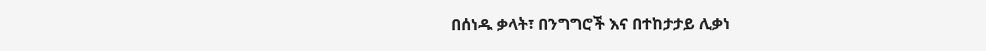በሰነዱ ቃላት፣ በንግግሮች እና በተከታታይ ሊቃነ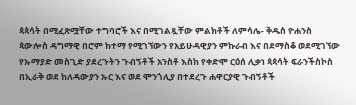ጳጳሳት በሚፈጽሟቸው ተግባሮች እና በሚገልጿቸው ምልክቶች ለምሳሌ- ቅዱስ ዮሐንስ ጳውሎስ ዳግማዊ በሮም ከተማ የሚገኘውን የአይሁዳዊያን ምኩራብ እና በደማስቆ ወደሚገኘው የኡማያድ መስጊድ ያደረጉትን ጉብኝቶች አንስቶ እስከ የቀድሞ ርዕሰ ሊቃነ ጳጳሳት ፍራንችስኮስ በኢራቅ ወደ ከለዳውያን ኡር እና ወደ ሞንጎሊያ በተደረጉ ሐዋርያዊ ጉብኝቶች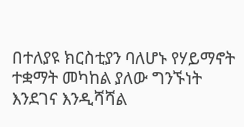በተለያዩ ክርስቲያን ባለሆኑ የሃይማኖት ተቋማት መካከል ያለው ግንኙነት እንደገና እንዲሻሻል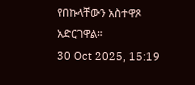የበኩላቸውን አስተዋጾ አድርገዋል።
30 Oct 2025, 15:19